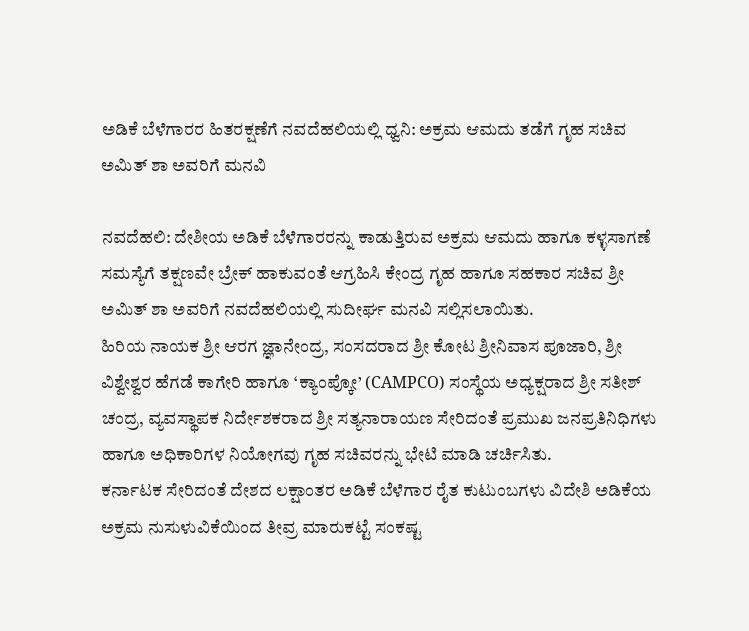ಅಡಿಕೆ ಬೆಳೆಗಾರರ ಹಿತರಕ್ಷಣೆಗೆ ನವದೆಹಲಿಯಲ್ಲಿ ಧ್ವನಿ: ಅಕ್ರಮ ಆಮದು ತಡೆಗೆ ಗೃಹ ಸಚಿವ ಅಮಿತ್ ಶಾ ಅವರಿಗೆ ಮನವಿ

ನವದೆಹಲಿ: ದೇಶೀಯ ಅಡಿಕೆ ಬೆಳೆಗಾರರನ್ನು ಕಾಡುತ್ತಿರುವ ಅಕ್ರಮ ಆಮದು ಹಾಗೂ ಕಳ್ಳಸಾಗಣೆ ಸಮಸ್ಯೆಗೆ ತಕ್ಷಣವೇ ಬ್ರೇಕ್ ಹಾಕುವಂತೆ ಆಗ್ರಹಿಸಿ ಕೇಂದ್ರ ಗೃಹ ಹಾಗೂ ಸಹಕಾರ ಸಚಿವ ಶ್ರೀ ಅಮಿತ್ ಶಾ ಅವರಿಗೆ ನವದೆಹಲಿಯಲ್ಲಿ ಸುದೀರ್ಘ ಮನವಿ ಸಲ್ಲಿಸಲಾಯಿತು.
ಹಿರಿಯ ನಾಯಕ ಶ್ರೀ ಆರಗ ಜ್ಞಾನೇಂದ್ರ, ಸಂಸದರಾದ ಶ್ರೀ ಕೋಟ ಶ್ರೀನಿವಾಸ ಪೂಜಾರಿ, ಶ್ರೀ ವಿಶ್ವೇಶ್ವರ ಹೆಗಡೆ ಕಾಗೇರಿ ಹಾಗೂ ‘ಕ್ಯಾಂಪ್ಕೋ’ (CAMPCO) ಸಂಸ್ಥೆಯ ಅಧ್ಯಕ್ಷರಾದ ಶ್ರೀ ಸತೀಶ್ ಚಂದ್ರ, ವ್ಯವಸ್ಥಾಪಕ ನಿರ್ದೇಶಕರಾದ ಶ್ರೀ ಸತ್ಯನಾರಾಯಣ ಸೇರಿದಂತೆ ಪ್ರಮುಖ ಜನಪ್ರತಿನಿಧಿಗಳು ಹಾಗೂ ಅಧಿಕಾರಿಗಳ ನಿಯೋಗವು ಗೃಹ ಸಚಿವರನ್ನು ಭೇಟಿ ಮಾಡಿ ಚರ್ಚಿಸಿತು.
ಕರ್ನಾಟಕ ಸೇರಿದಂತೆ ದೇಶದ ಲಕ್ಷಾಂತರ ಅಡಿಕೆ ಬೆಳೆಗಾರ ರೈತ ಕುಟುಂಬಗಳು ವಿದೇಶಿ ಅಡಿಕೆಯ ಅಕ್ರಮ ನುಸುಳುವಿಕೆಯಿಂದ ತೀವ್ರ ಮಾರುಕಟ್ಟೆ ಸಂಕಷ್ಟ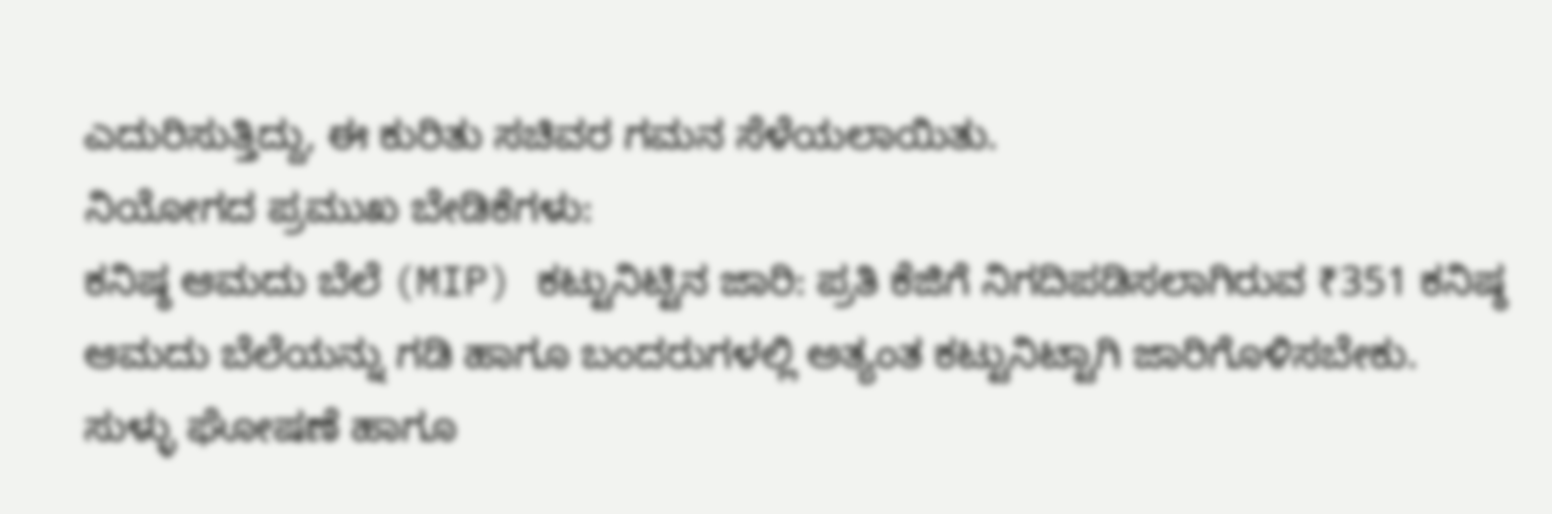ಎದುರಿಸುತ್ತಿದ್ದು, ಈ ಕುರಿತು ಸಚಿವರ ಗಮನ ಸೆಳೆಯಲಾಯಿತು.
ನಿಯೋಗದ ಪ್ರಮುಖ ಬೇಡಿಕೆಗಳು:
ಕನಿಷ್ಠ ಆಮದು ಬೆಲೆ (MIP) ಕಟ್ಟುನಿಟ್ಟಿನ ಜಾರಿ: ಪ್ರತಿ ಕೆಜಿಗೆ ನಿಗದಿಪಡಿಸಲಾಗಿರುವ ₹351 ಕನಿಷ್ಠ ಆಮದು ಬೆಲೆಯನ್ನು ಗಡಿ ಹಾಗೂ ಬಂದರುಗಳಲ್ಲಿ ಅತ್ಯಂತ ಕಟ್ಟುನಿಟ್ಟಾಗಿ ಜಾರಿಗೊಳಿಸಬೇಕು.
ಸುಳ್ಳು ಘೋಷಣೆ ಹಾಗೂ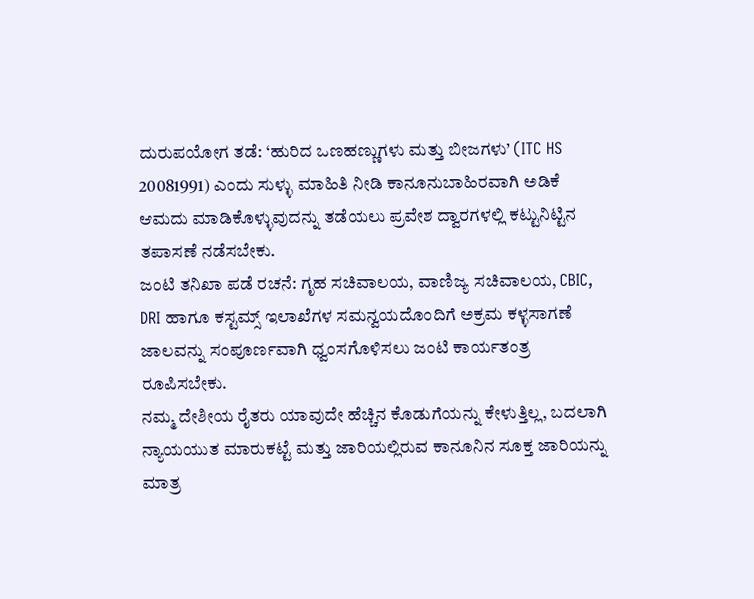ದುರುಪಯೋಗ ತಡೆ: ‘ಹುರಿದ ಒಣಹಣ್ಣುಗಳು ಮತ್ತು ಬೀಜಗಳು’ (ITC HS 20081991) ಎಂದು ಸುಳ್ಳು ಮಾಹಿತಿ ನೀಡಿ ಕಾನೂನುಬಾಹಿರವಾಗಿ ಅಡಿಕೆ ಆಮದು ಮಾಡಿಕೊಳ್ಳುವುದನ್ನು ತಡೆಯಲು ಪ್ರವೇಶ ದ್ವಾರಗಳಲ್ಲಿ ಕಟ್ಟುನಿಟ್ಟಿನ ತಪಾಸಣೆ ನಡೆಸಬೇಕು.
ಜಂಟಿ ತನಿಖಾ ಪಡೆ ರಚನೆ: ಗೃಹ ಸಚಿವಾಲಯ, ವಾಣಿಜ್ಯ ಸಚಿವಾಲಯ, CBIC, DRI ಹಾಗೂ ಕಸ್ಟಮ್ಸ್ ಇಲಾಖೆಗಳ ಸಮನ್ವಯದೊಂದಿಗೆ ಅಕ್ರಮ ಕಳ್ಳಸಾಗಣೆ ಜಾಲವನ್ನು ಸಂಪೂರ್ಣವಾಗಿ ಧ್ವಂಸಗೊಳಿಸಲು ಜಂಟಿ ಕಾರ್ಯತಂತ್ರ ರೂಪಿಸಬೇಕು.
ನಮ್ಮ ದೇಶೀಯ ರೈತರು ಯಾವುದೇ ಹೆಚ್ಚಿನ ಕೊಡುಗೆಯನ್ನು ಕೇಳುತ್ತಿಲ್ಲ, ಬದಲಾಗಿ ನ್ಯಾಯಯುತ ಮಾರುಕಟ್ಟೆ ಮತ್ತು ಜಾರಿಯಲ್ಲಿರುವ ಕಾನೂನಿನ ಸೂಕ್ತ ಜಾರಿಯನ್ನು ಮಾತ್ರ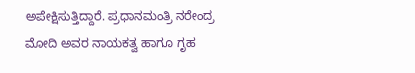ಅಪೇಕ್ಷಿಸುತ್ತಿದ್ದಾರೆ. ಪ್ರಧಾನಮಂತ್ರಿ ನರೇಂದ್ರ ಮೋದಿ ಅವರ ನಾಯಕತ್ವ ಹಾಗೂ ಗೃಹ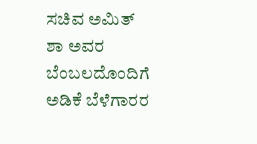ಸಚಿವ ಅಮಿತ್ ಶಾ ಅವರ ಬೆಂಬಲದೊಂದಿಗೆ ಅಡಿಕೆ ಬೆಳೆಗಾರರ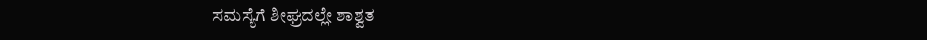ಸಮಸ್ಯೆಗೆ ಶೀಘ್ರದಲ್ಲೇ ಶಾಶ್ವತ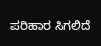ಪರಿಹಾರ ಸಿಗಲಿದೆ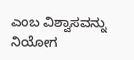ಎಂಬ ವಿಶ್ವಾಸವನ್ನು ನಿಯೋಗ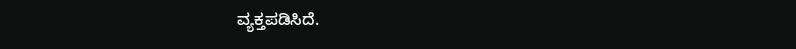ವ್ಯಕ್ತಪಡಿಸಿದೆ.